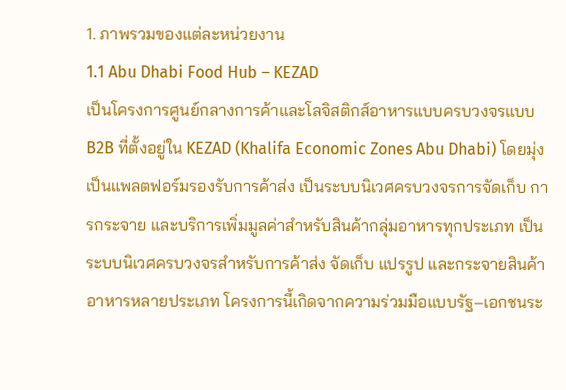1. ภาพรวมของแต่ละหน่วยงาน
1.1 Abu Dhabi Food Hub – KEZAD
เป็นโครงการศูนย์กลางการค้าและโลจิสติกส์อาหารแบบครบวงจรแบบ B2B ที่ตั้งอยู่ใน KEZAD (Khalifa Economic Zones Abu Dhabi) โดยมุ่งเป็นแพลตฟอร์มรองรับการค้าส่ง เป็นระบบนิเวศครบวงจรการจัดเก็บ การกระจาย และบริการเพิ่มมูลค่าสำหรับสินค้ากลุ่มอาหารทุกประเภท เป็นระบบนิเวศครบวงจรสำหรับการค้าส่ง จัดเก็บ แปรรูป และกระจายสินค้าอาหารหลายประเภท โครงการนี้เกิดจากความร่วมมือแบบรัฐ–เอกชนระ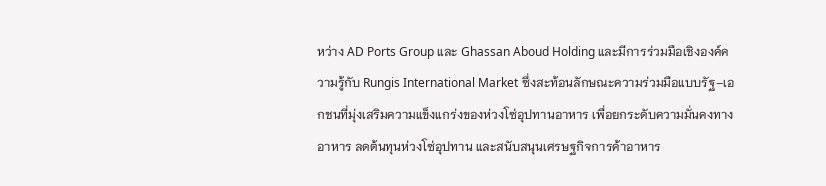หว่าง AD Ports Group และ Ghassan Aboud Holding และมีการร่วมมือเชิงองค์ความรู้กับ Rungis International Market ซึ่งสะท้อนลักษณะความร่วมมือแบบรัฐ–เอกชนที่มุ่งเสริมความแข็งแกร่งของห่วงโซ่อุปทานอาหาร เพื่อยกระดับความมั่นคงทางอาหาร ลดต้นทุนห่วงโซ่อุปทาน และสนับสนุนเศรษฐกิจการค้าอาหาร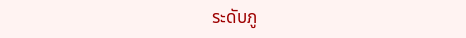ระดับภู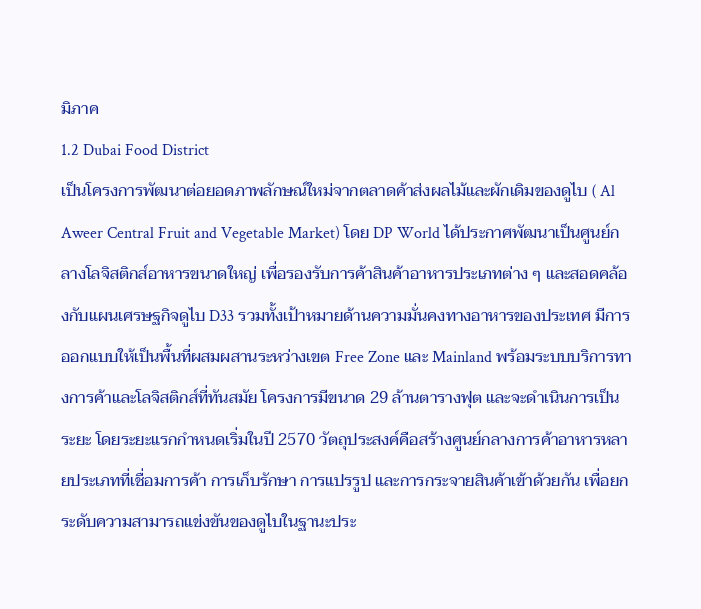มิภาค
1.2 Dubai Food District
เป็นโครงการพัฒนาต่อยอดภาพลักษณ์ใหม่จากตลาดค้าส่งผลไม้และผักเดิมของดูไบ ( Al Aweer Central Fruit and Vegetable Market) โดย DP World ได้ประกาศพัฒนาเป็นศูนย์กลางโลจิสติกส์อาหารขนาดใหญ่ เพื่อรองรับการค้าสินค้าอาหารประเภทต่าง ๆ และสอดคล้องกับแผนเศรษฐกิจดูไบ D33 รวมทั้งเป้าหมายด้านความมั่นคงทางอาหารของประเทศ มีการออกแบบให้เป็นพื้นที่ผสมผสานระหว่างเขต Free Zone และ Mainland พร้อมระบบบริการทางการค้าและโลจิสติกส์ที่ทันสมัย โครงการมีขนาด 29 ล้านตารางฟุต และจะดำเนินการเป็นระยะ โดยระยะแรกกำหนดเริ่มในปี 2570 วัตถุประสงค์คือสร้างศูนย์กลางการค้าอาหารหลายประเภทที่เชื่อมการค้า การเก็บรักษา การแปรรูป และการกระจายสินค้าเข้าด้วยกัน เพื่อยกระดับความสามารถแข่งขันของดูไบในฐานะประ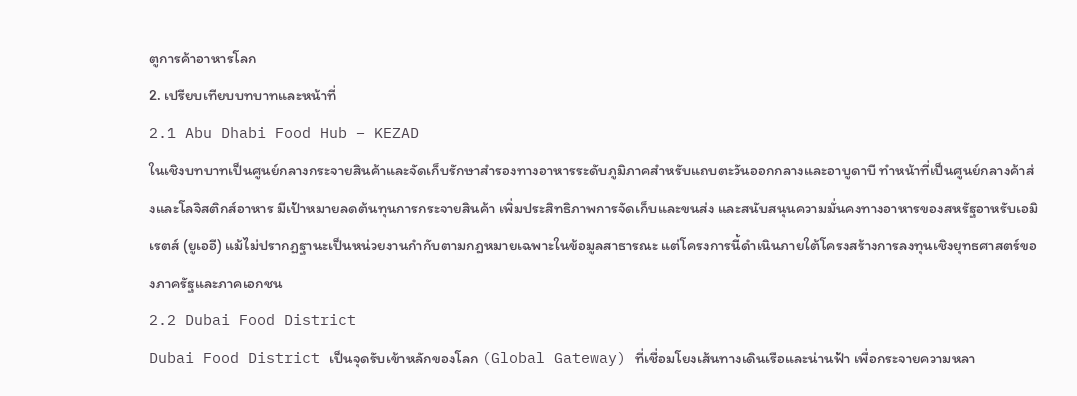ตูการค้าอาหารโลก
2. เปรียบเทียบบทบาทและหน้าที่
2.1 Abu Dhabi Food Hub – KEZAD
ในเชิงบทบาทเป็นศูนย์กลางกระจายสินค้าและจัดเก็บรักษาสำรองทางอาหารระดับภูมิภาคสำหรับแถบตะวันออกกลางและอาบูดาบี ทำหน้าที่เป็นศูนย์กลางค้าส่งและโลจิสติกส์อาหาร มีเป้าหมายลดต้นทุนการกระจายสินค้า เพิ่มประสิทธิภาพการจัดเก็บและขนส่ง และสนับสนุนความมั่นคงทางอาหารของสหรัฐอาหรับเอมิเรตส์ (ยูเออี) แม้ไม่ปรากฏฐานะเป็นหน่วยงานกำกับตามกฎหมายเฉพาะในข้อมูลสาธารณะ แต่โครงการนี้ดำเนินภายใต้โครงสร้างการลงทุนเชิงยุทธศาสตร์ของภาครัฐและภาคเอกชน
2.2 Dubai Food District
Dubai Food District เป็นจุดรับเข้าหลักของโลก (Global Gateway) ที่เชื่อมโยงเส้นทางเดินเรือและน่านฟ้า เพื่อกระจายความหลา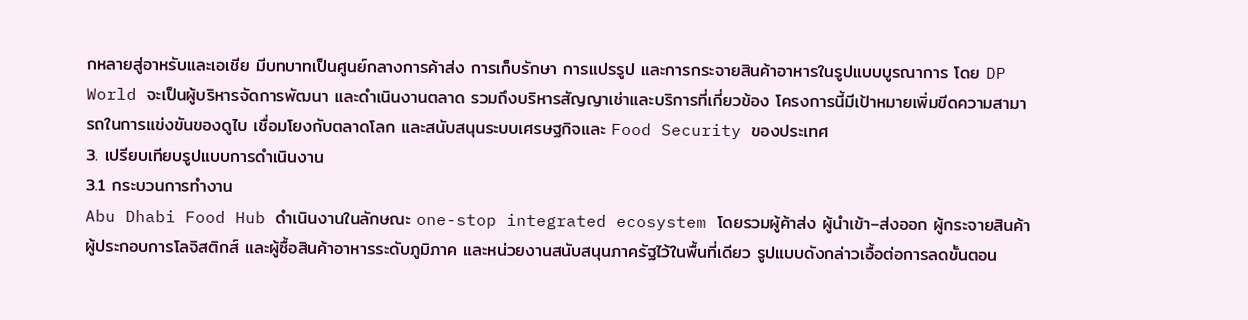กหลายสู่อาหรับและเอเชีย มีบทบาทเป็นศูนย์กลางการค้าส่ง การเก็บรักษา การแปรรูป และการกระจายสินค้าอาหารในรูปแบบบูรณาการ โดย DP World จะเป็นผู้บริหารจัดการพัฒนา และดำเนินงานตลาด รวมถึงบริหารสัญญาเช่าและบริการที่เกี่ยวข้อง โครงการนี้มีเป้าหมายเพิ่มขีดความสามารถในการแข่งขันของดูไบ เชื่อมโยงกับตลาดโลก และสนับสนุนระบบเศรษฐกิจและ Food Security ของประเทศ
3. เปรียบเทียบรูปแบบการดำเนินงาน
3.1 กระบวนการทำงาน
Abu Dhabi Food Hub ดำเนินงานในลักษณะ one-stop integrated ecosystem โดยรวมผู้ค้าส่ง ผู้นำเข้า–ส่งออก ผู้กระจายสินค้า ผู้ประกอบการโลจิสติกส์ และผู้ซื้อสินค้าอาหารระดับภูมิภาค และหน่วยงานสนับสนุนภาครัฐไว้ในพื้นที่เดียว รูปแบบดังกล่าวเอื้อต่อการลดขั้นตอน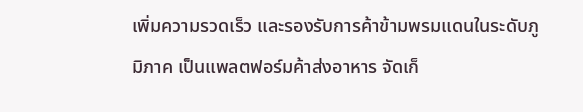เพิ่มความรวดเร็ว และรองรับการค้าข้ามพรมแดนในระดับภูมิภาค เป็นแพลตฟอร์มค้าส่งอาหาร จัดเก็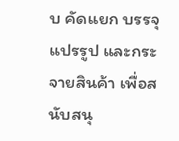บ คัดแยก บรรจุ แปรรูป และกระจายสินค้า เพื่อสนับสนุ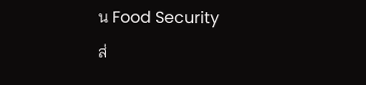น Food Security
ส่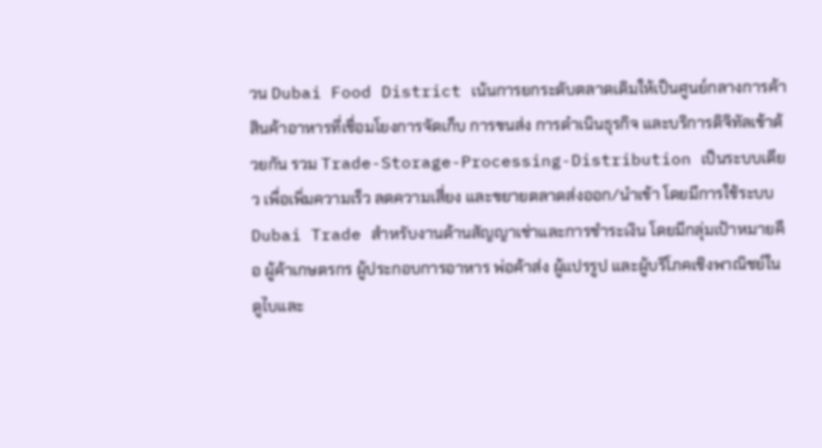วน Dubai Food District เน้นการยกระดับตลาดเดิมให้เป็นศูนย์กลางการค้าสินค้าอาหารที่เชื่อมโยงการจัดเก็บ การขนส่ง การดำเนินธุรกิจ และบริการดิจิทัลเข้าด้วยกัน รวม Trade-Storage-Processing-Distribution เป็นระบบเดียว เพื่อเพิ่มความเร็ว ลดความเสี่ยง และขยายตลาดส่งออก/นำเข้า โดยมีการใช้ระบบ Dubai Trade สำหรับงานด้านสัญญาเช่าและการชำระเงิน โดยมีกลุ่มเป้าหมายคือ ผู้ค้าเกษตรกร ผู้ประกอบการอาหาร พ่อค้าส่ง ผู้แปรรูป และผู้บริโภคเชิงพาณิชย์ในดูไบและ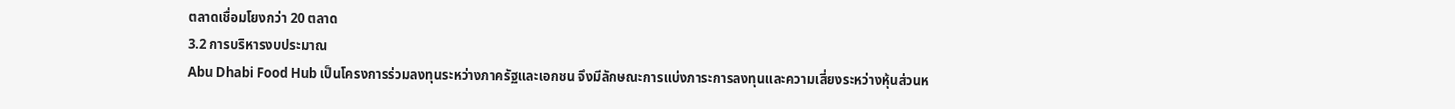ตลาดเชื่อมโยงกว่า 20 ตลาด
3.2 การบริหารงบประมาณ
Abu Dhabi Food Hub เป็นโครงการร่วมลงทุนระหว่างภาครัฐและเอกชน จึงมีลักษณะการแบ่งภาระการลงทุนและความเสี่ยงระหว่างหุ้นส่วนห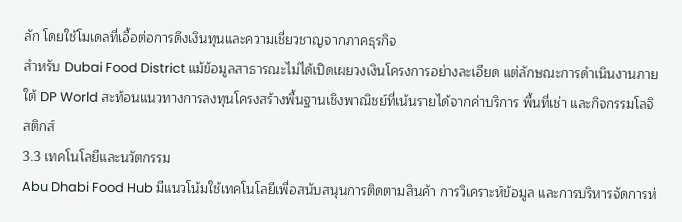ลัก โดยใช้โมเดลที่เอื้อต่อการดึงเงินทุนและความเชี่ยวชาญจากภาคธุรกิจ
สำหรับ Dubai Food District แม้ข้อมูลสาธารณะไม่ได้เปิดเผยวงเงินโครงการอย่างละเอียด แต่ลักษณะการดำเนินงานภายใต้ DP World สะท้อนแนวทางการลงทุนโครงสร้างพื้นฐานเชิงพาณิชย์ที่เน้นรายได้จากค่าบริการ พื้นที่เช่า และกิจกรรมโลจิสติกส์
3.3 เทคโนโลยีและนวัตกรรม
Abu Dhabi Food Hub มีแนวโน้มใช้เทคโนโลยีเพื่อสนับสนุนการติดตามสินค้า การวิเคราะห์ข้อมูล และการบริหารจัดการห่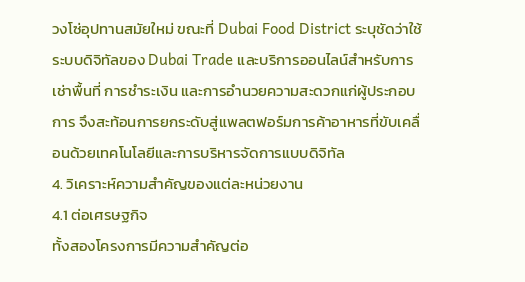วงโซ่อุปทานสมัยใหม่ ขณะที่ Dubai Food District ระบุชัดว่าใช้ระบบดิจิทัลของ Dubai Trade และบริการออนไลน์สำหรับการเช่าพื้นที่ การชำระเงิน และการอำนวยความสะดวกแก่ผู้ประกอบการ จึงสะท้อนการยกระดับสู่แพลตฟอร์มการค้าอาหารที่ขับเคลื่อนด้วยเทคโนโลยีและการบริหารจัดการแบบดิจิทัล
4. วิเคราะห์ความสำคัญของแต่ละหน่วยงาน
4.1 ต่อเศรษฐกิจ
ทั้งสองโครงการมีความสำคัญต่อ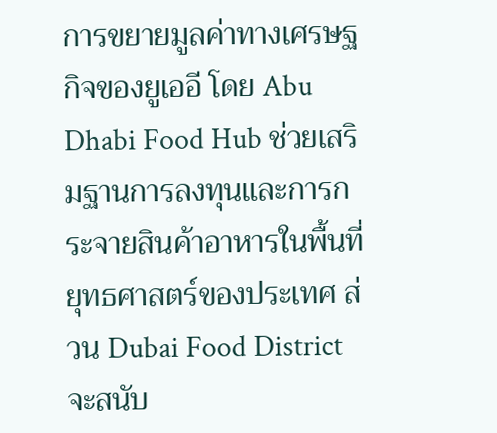การขยายมูลค่าทางเศรษฐกิจของยูเออี โดย Abu Dhabi Food Hub ช่วยเสริมฐานการลงทุนและการกระจายสินค้าอาหารในพื้นที่ยุทธศาสตร์ของประเทศ ส่วน Dubai Food District จะสนับ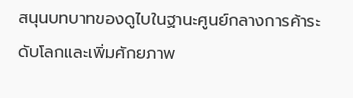สนุนบทบาทของดูไบในฐานะศูนย์กลางการค้าระดับโลกและเพิ่มศักยภาพ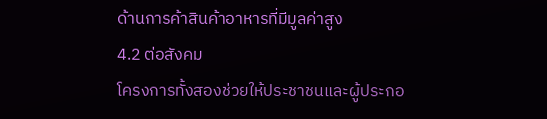ด้านการค้าสินค้าอาหารที่มีมูลค่าสูง
4.2 ต่อสังคม
โครงการทั้งสองช่วยให้ประชาชนและผู้ประกอ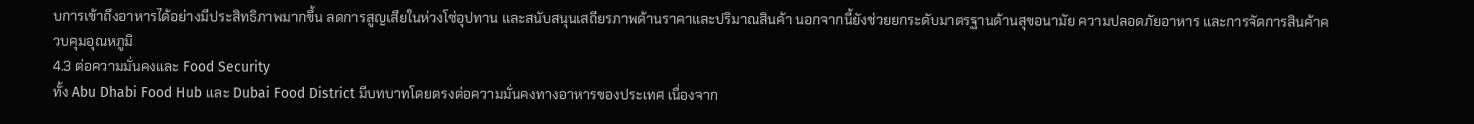บการเข้าถึงอาหารได้อย่างมีประสิทธิภาพมากขึ้น ลดการสูญเสียในห่วงโซ่อุปทาน และสนับสนุนเสถียรภาพด้านราคาและปริมาณสินค้า นอกจากนี้ยังช่วยยกระดับมาตรฐานด้านสุขอนามัย ความปลอดภัยอาหาร และการจัดการสินค้าควบคุมอุณหภูมิ
4.3 ต่อความมั่นคงและ Food Security
ทั้ง Abu Dhabi Food Hub และ Dubai Food District มีบทบาทโดยตรงต่อความมั่นคงทางอาหารของประเทศ เนื่องจาก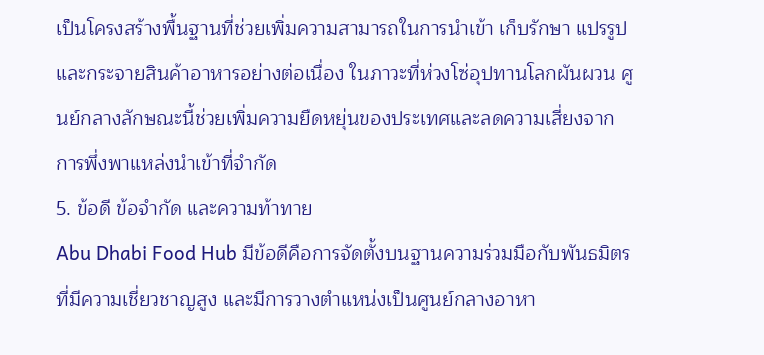เป็นโครงสร้างพื้นฐานที่ช่วยเพิ่มความสามารถในการนำเข้า เก็บรักษา แปรรูป และกระจายสินค้าอาหารอย่างต่อเนื่อง ในภาวะที่ห่วงโซ่อุปทานโลกผันผวน ศูนย์กลางลักษณะนี้ช่วยเพิ่มความยืดหยุ่นของประเทศและลดความเสี่ยงจากการพึ่งพาแหล่งนำเข้าที่จำกัด
5. ข้อดี ข้อจำกัด และความท้าทาย
Abu Dhabi Food Hub มีข้อดีคือการจัดตั้งบนฐานความร่วมมือกับพันธมิตรที่มีความเชี่ยวชาญสูง และมีการวางตำแหน่งเป็นศูนย์กลางอาหา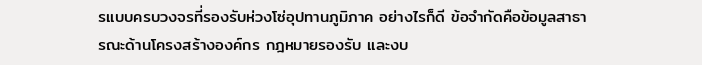รแบบครบวงจรที่รองรับห่วงโซ่อุปทานภูมิภาค อย่างไรก็ดี ข้อจำกัดคือข้อมูลสาธารณะด้านโครงสร้างองค์กร กฎหมายรองรับ และงบ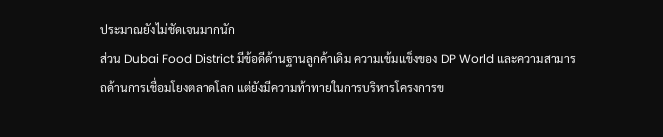ประมาณยังไม่ชัดเจนมากนัก
ส่วน Dubai Food District มีข้อดีด้านฐานลูกค้าเดิม ความเข้มแข็งของ DP World และความสามารถด้านการเชื่อมโยงตลาดโลก แต่ยังมีความท้าทายในการบริหารโครงการข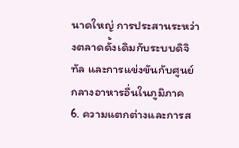นาดใหญ่ การประสานระหว่างตลาดดั้งเดิมกับระบบดิจิทัล และการแข่งขันกับศูนย์กลางอาหารอื่นในภูมิภาค
6. ความแตกต่างและการส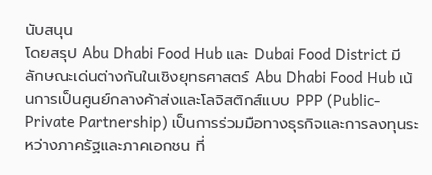นับสนุน
โดยสรุป Abu Dhabi Food Hub และ Dubai Food District มีลักษณะเด่นต่างกันในเชิงยุทธศาสตร์ Abu Dhabi Food Hub เน้นการเป็นศูนย์กลางค้าส่งและโลจิสติกส์แบบ PPP (Public-Private Partnership) เป็นการร่วมมือทางธุรกิจและการลงทุนระหว่างภาครัฐและภาคเอกชน ที่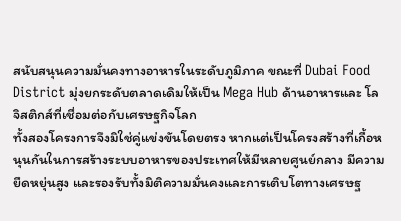สนับสนุนความมั่นคงทางอาหารในระดับภูมิภาค ขณะที่ Dubai Food District มุ่งยกระดับตลาดเดิมให้เป็น Mega Hub ด้านอาหารและ โลจิสติกส์ที่เชื่อมต่อกับเศรษฐกิจโลก
ทั้งสองโครงการจึงมิใช่คู่แข่งขันโดยตรง หากแต่เป็นโครงสร้างที่เกื้อหนุนกันในการสร้างระบบอาหารของประเทศให้มีหลายศูนย์กลาง มีความยืดหยุ่นสูง และรองรับทั้งมิติความมั่นคงและการเติบโตทางเศรษฐ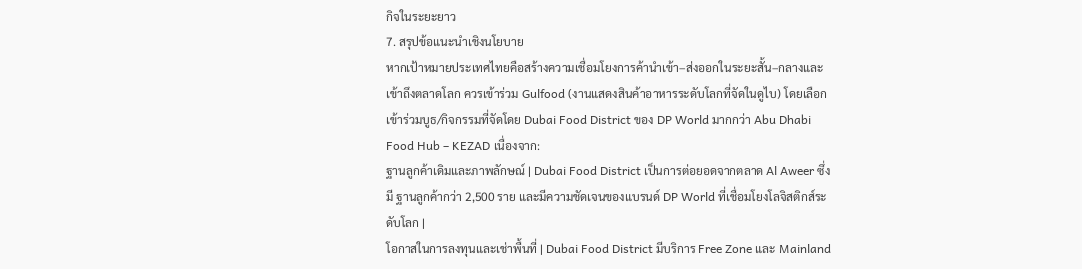กิจในระยะยาว
7. สรุปข้อแนะนำเชิงนโยบาย
หากเป้าหมายประเทศไทยคือสร้างความเชื่อมโยงการค้านำเข้า–ส่งออกในระยะสั้น–กลางและเข้าถึงตลาดโลก ควรเข้าร่วม Gulfood (งานแสดงสินค้าอาหารระดับโลกที่จัดในดูไบ) โดยเลือกเข้าร่วมบูธ/กิจกรรมที่จัดโดย Dubai Food District ของ DP World มากกว่า Abu Dhabi Food Hub – KEZAD เนื่องจาก:
ฐานลูกค้าเดิมและภาพลักษณ์ | Dubai Food District เป็นการต่อยอดจากตลาด Al Aweer ซึ่งมี ฐานลูกค้ากว่า 2,500 ราย และมีความชัดเจนของแบรนด์ DP World ที่เชื่อมโยงโลจิสติกส์ระดับโลก |
โอกาสในการลงทุนและเช่าพื้นที่ | Dubai Food District มีบริการ Free Zone และ Mainland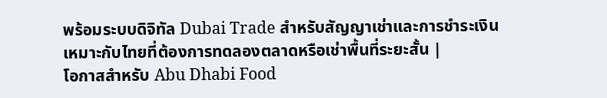พร้อมระบบดิจิทัล Dubai Trade สำหรับสัญญาเช่าและการชำระเงิน เหมาะกับไทยที่ต้องการทดลองตลาดหรือเช่าพื้นที่ระยะสั้น |
โอกาสสำหรับ Abu Dhabi Food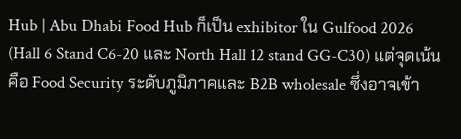Hub | Abu Dhabi Food Hub ก็เป็น exhibitor ใน Gulfood 2026 (Hall 6 Stand C6-20 และ North Hall 12 stand GG-C30) แต่จุดเน้นคือ Food Security ระดับภูมิภาคและ B2B wholesale ซึ่งอาจเข้า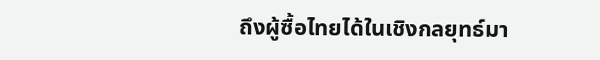ถึงผู้ซื้อไทยได้ในเชิงกลยุทธ์มา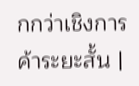กกว่าเชิงการค้าระยะสั้น |